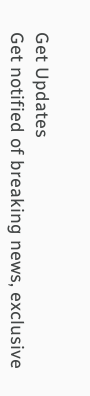Get Updates
Get notified of breaking news, exclusive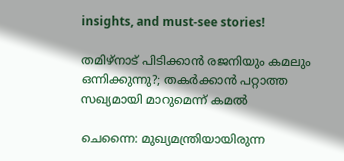insights, and must-see stories!

തമിഴ്‌നാട് പിടിക്കാന്‍ രജനിയും കമലും ഒന്നിക്കുന്നു?; തകര്‍ക്കാന്‍ പറ്റാത്ത സഖ്യമായി മാറുമെന്ന് കമല്‍

ചെന്നൈ: മുഖ്യമന്ത്രിയായിരുന്ന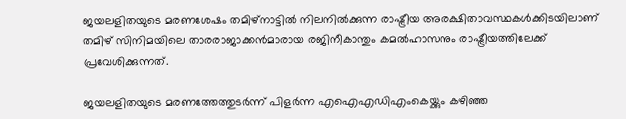ജയലളിതയുടെ മരണശേഷം തമിഴ്‌നാട്ടില്‍ നിലനില്‍ക്കുന്ന രാഷ്ട്രീയ അരക്ഷിതാവസ്ഥകള്‍ക്കിടയിലാണ് തമിഴ് സിനിമയിലെ താരരാജാക്കന്‍മാരായ രജിനീകാന്തും കമല്‍ഹാസനും രാഷ്ട്രീയത്തിലേക്ക് പ്രവേശിക്കുന്നത്.

ജയലളിതയുടെ മരണത്തേത്തുടര്‍ന്ന് പിളര്‍ന്ന എഐഎഡിഎംകെയ്ക്കും കഴിഞ്ഞ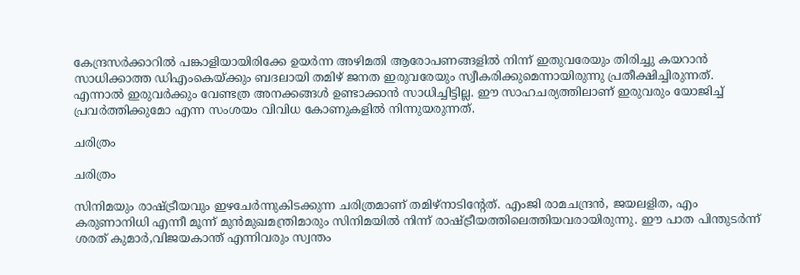കേന്ദ്രസര്‍ക്കാറില്‍ പങ്കാളിയായിരിക്കേ ഉയര്‍ന്ന അഴിമതി ആരോപണങ്ങളില്‍ നിന്ന് ഇതുവരേയും തിരിച്ചു കയറാന്‍ സാധിക്കാത്ത ഡിഎംകെയ്ക്കും ബദലായി തമിഴ് ജനത ഇരുവരേയും സ്വീകരിക്കുമെന്നായിരുന്നു പ്രതീക്ഷിച്ചിരുന്നത്. എന്നാല്‍ ഇരുവര്‍ക്കും വേണ്ടത്ര അനക്കങ്ങള്‍ ഉണ്ടാക്കാന്‍ സാധിച്ചിട്ടില്ല. ഈ സാഹചര്യത്തിലാണ് ഇരുവരും യോജിച്ച് പ്രവര്‍ത്തിക്കുമോ എന്ന സംശയം വിവിധ കോണുകളില്‍ നിന്നുയരുന്നത്.

ചരിത്രം

ചരിത്രം

സിനിമയും രാഷ്ട്രീയവും ഇഴചേര്‍ന്നുകിടക്കുന്ന ചരിത്രമാണ് തമിഴ്‌നാടിന്റേത്. എംജി രാമചന്ദ്രന്‍, ജയലളിത, എം കരുണാനിധി എന്നീ മൂന്ന് മുന്‍മുഖമന്ത്രിമാരും സിനിമയില്‍ നിന്ന് രാഷ്ട്രീയത്തിലെത്തിയവരായിരുന്നു. ഈ പാത പിന്തുടര്‍ന്ന് ശരത് കുമാര്‍,വിജയകാന്ത് എന്നിവരും സ്വന്തം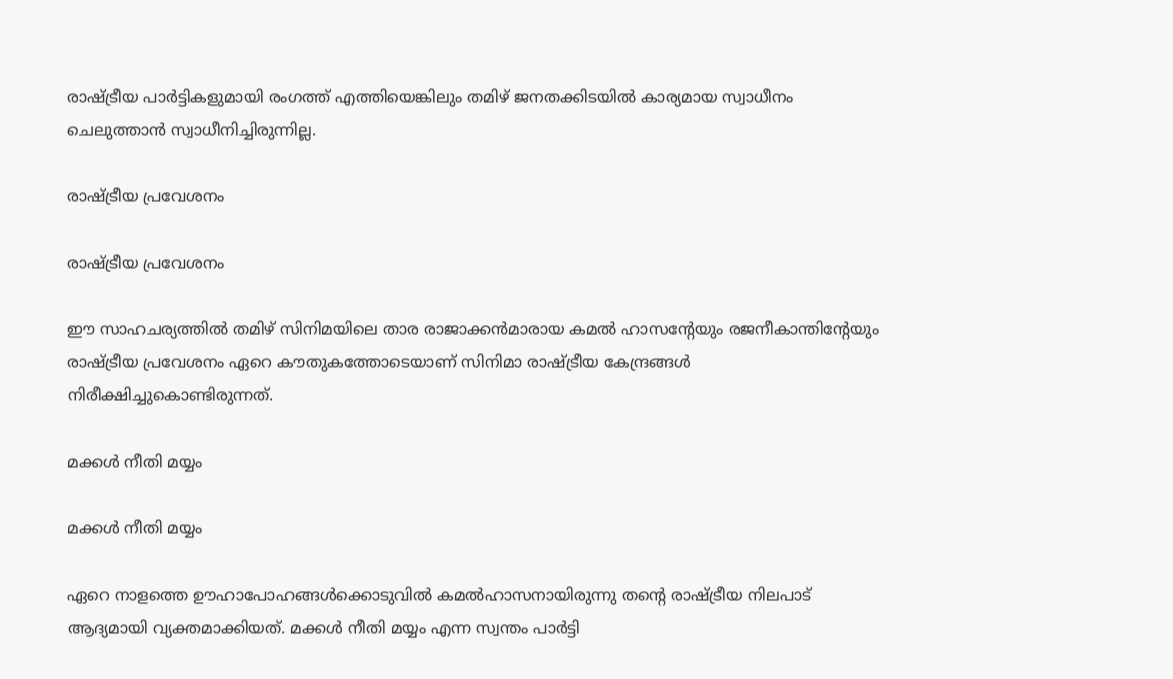രാഷ്ട്രീയ പാര്‍ട്ടികളുമായി രംഗത്ത് എത്തിയെങ്കിലും തമിഴ് ജനതക്കിടയില്‍ കാര്യമായ സ്വാധീനം ചെലുത്താന്‍ സ്വാധീനിച്ചിരുന്നില്ല.

രാഷ്ട്രീയ പ്രവേശനം

രാഷ്ട്രീയ പ്രവേശനം

ഈ സാഹചര്യത്തില്‍ തമിഴ് സിനിമയിലെ താര രാജാക്കന്‍മാരായ കമല്‍ ഹാസന്റേയും രജനീകാന്തിന്റേയും രാഷ്ട്രീയ പ്രവേശനം ഏറെ കൗതുകത്തോടെയാണ് സിനിമാ രാഷ്ട്രീയ കേന്ദ്രങ്ങള്‍ നിരീക്ഷിച്ചുകൊണ്ടിരുന്നത്.

മക്കള്‍ നീതി മയ്യം

മക്കള്‍ നീതി മയ്യം

ഏറെ നാളത്തെ ഊഹാപോഹങ്ങള്‍ക്കൊടുവില്‍ കമല്‍ഹാസനായിരുന്നു തന്റെ രാഷ്ട്രീയ നിലപാട് ആദ്യമായി വ്യക്തമാക്കിയത്. മക്കള്‍ നീതി മയ്യം എന്ന സ്വന്തം പാര്‍ട്ടി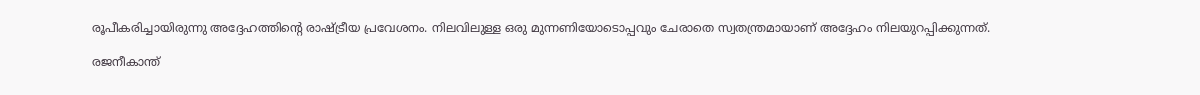രൂപീകരിച്ചായിരുന്നു അദ്ദേഹത്തിന്റെ രാഷ്ട്രീയ പ്രവേശനം. നിലവിലുള്ള ഒരു മുന്നണിയോടൊപ്പവും ചേരാതെ സ്വതന്ത്രമായാണ് അദ്ദേഹം നിലയുറപ്പിക്കുന്നത്.

രജനീകാന്ത്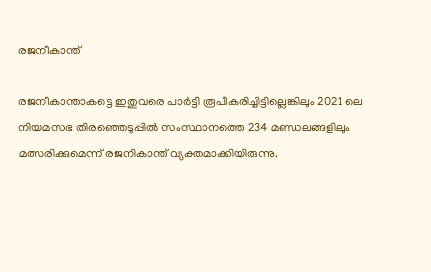രജനീകാന്ത്

രജനീകാന്താകട്ടെ ഇതുവരെ പാര്‍ട്ടി രൂപീകരിച്ചിട്ടില്ലെങ്കിലും 2021 ലെ നിയമസഭ തിരഞ്ഞെടുപ്പില്‍ സംസ്ഥാനത്തെ 234 മണ്ഡലങ്ങളിലും മത്സരിക്കുമെന്ന് രജനികാന്ത് വ്യക്തമാക്കിയിരുന്നു.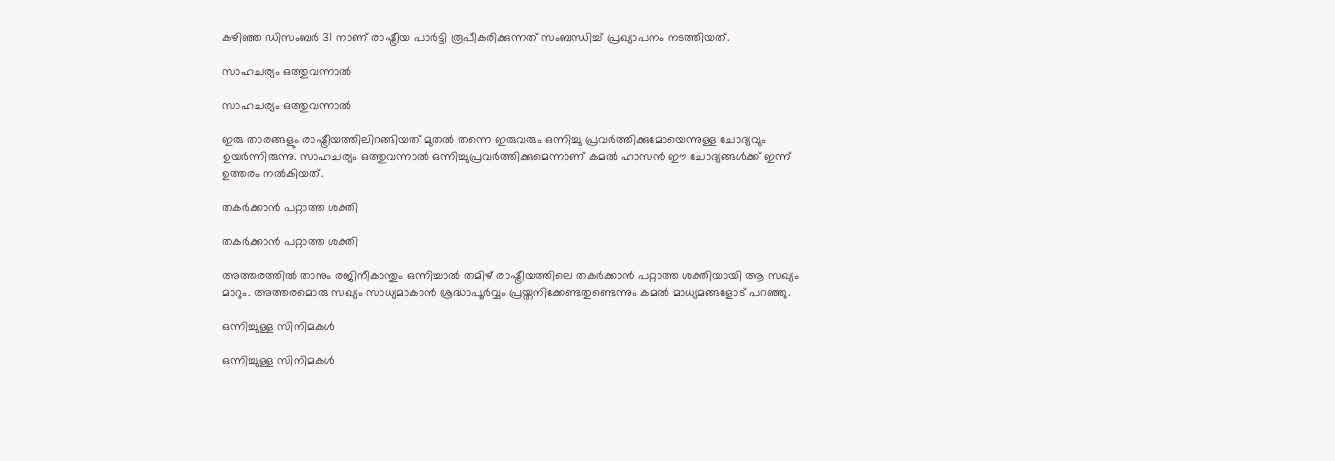കഴിഞ്ഞ ഡിസംബര്‍ 31 നാണ് രാഷ്ട്രീയ പാര്‍ട്ടി രൂപീകരിക്കുന്നത് സംബന്ധിച്ച് പ്രഖ്യാപനം നടത്തിയത്.

സാഹചര്യം ഒത്തുവന്നാല്‍

സാഹചര്യം ഒത്തുവന്നാല്‍

ഇരു താരങ്ങളും രാഷ്ട്രീയത്തിലിറങ്ങിയത് മുതല്‍ തന്നെ ഇരുവരും ഒന്നിച്ചു പ്രവര്‍ത്തിക്കുമോയെന്നുള്ള ചോദ്യവും ഉയര്‍ന്നിരുന്നു. സാഹചര്യം ഒത്തുവന്നാല്‍ ഒന്നിച്ചുപ്രവര്‍ത്തിക്കുമെന്നാണ് കമല്‍ ഹാസന്‍ ഈ ചോദ്യങ്ങള്‍ക്ക് ഇന്ന് ഉത്തരം നല്‍കിയത്.

തകര്‍ക്കാന്‍ പറ്റാത്ത ശക്തി

തകര്‍ക്കാന്‍ പറ്റാത്ത ശക്തി

അത്തരത്തില്‍ താനും രജിനീകാന്തും ഒന്നിച്ചാല്‍ തമിഴ് രാഷ്ട്രീയത്തിലെ തകര്‍ക്കാന്‍ പറ്റാത്ത ശക്തിയായി ആ സഖ്യം മാറും. അത്തരമൊരു സഖ്യം സാധ്യമാകാന്‍ ശ്രദ്ധാപൂര്‍വ്വം പ്രയ്തനിക്കേണ്ടതുണ്ടെന്നും കമല്‍ മാധ്യമങ്ങളോട് പറഞ്ഞു.

ഒന്നിച്ചുള്ള സിനിമകള്‍

ഒന്നിച്ചുള്ള സിനിമകള്‍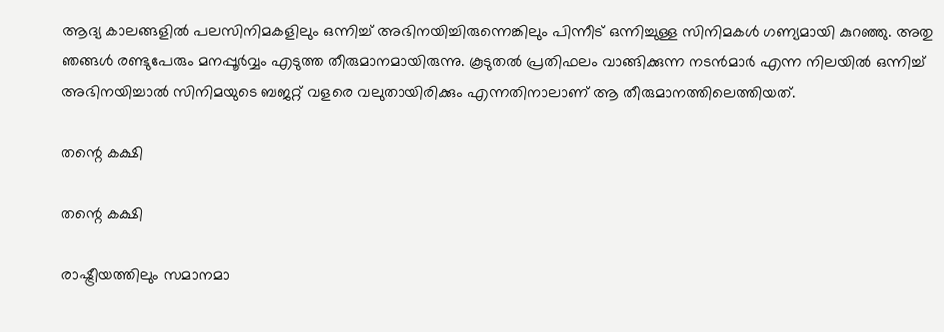ആദ്യ കാലങ്ങളില്‍ പലസിനിമകളിലും ഒന്നിച്ച് അഭിനയിച്ചിരുന്നെങ്കിലും പിന്നീട് ഒന്നിച്ചുള്ള സിനിമകള്‍ ഗണ്യമായി കുറഞ്ഞു. അതു ഞങ്ങള്‍ രണ്ടുപേരും മനപ്പൂര്‍വ്വം എടുത്ത തീരുമാനമായിരുന്നു. കൂടുതല്‍ പ്രതിഫലം വാങ്ങിക്കുന്ന നടന്‍മാര്‍ എന്ന നിലയില്‍ ഒന്നിച്ച് അഭിനയിച്ചാല്‍ സിനിമയുടെ ബജറ്റ് വളരെ വലുതായിരിക്കും എന്നതിനാലാണ് ആ തീരുമാനത്തിലെത്തിയത്.

തന്റെ കക്ഷി

തന്റെ കക്ഷി

രാഷ്ട്രീയത്തിലും സമാനമാ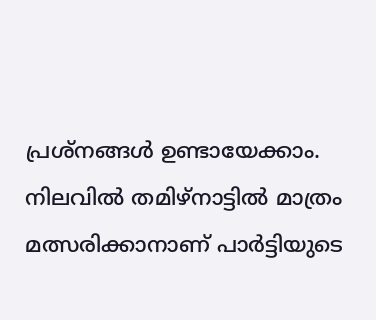പ്രശ്‌നങ്ങള്‍ ഉണ്ടായേക്കാം. നിലവില്‍ തമിഴ്‌നാട്ടില്‍ മാത്രം മത്സരിക്കാനാണ് പാര്‍ട്ടിയുടെ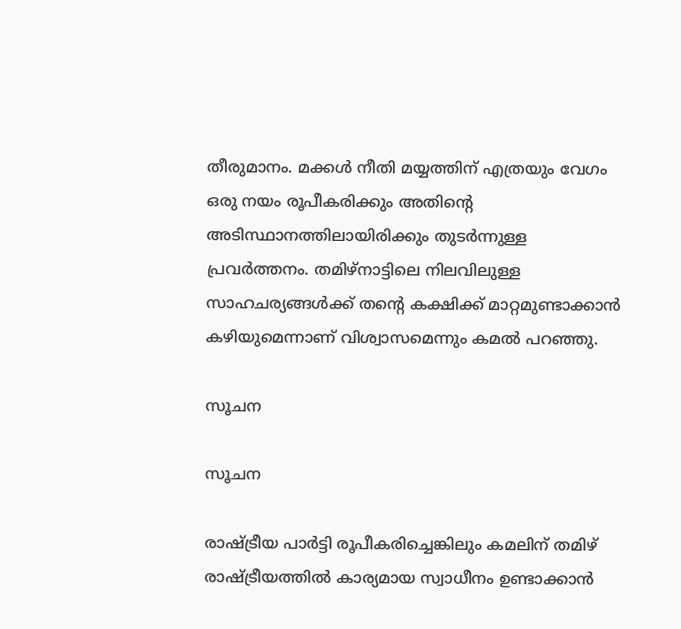തീരുമാനം. മക്കള്‍ നീതി മയ്യത്തിന് എത്രയും വേഗം ഒരു നയം രൂപീകരിക്കും അതിന്റെ അടിസ്ഥാനത്തിലായിരിക്കും തുടര്‍ന്നുള്ള പ്രവര്‍ത്തനം. തമിഴ്‌നാട്ടിലെ നിലവിലുള്ള സാഹചര്യങ്ങള്‍ക്ക് തന്റെ കക്ഷിക്ക് മാറ്റമുണ്ടാക്കാന്‍ കഴിയുമെന്നാണ് വിശ്വാസമെന്നും കമല്‍ പറഞ്ഞു.

സൂചന

സൂചന

രാഷ്ട്രീയ പാര്‍ട്ടി രൂപീകരിച്ചെങ്കിലും കമലിന് തമിഴ് രാഷ്ട്രീയത്തില്‍ കാര്യമായ സ്വാധീനം ഉണ്ടാക്കാന്‍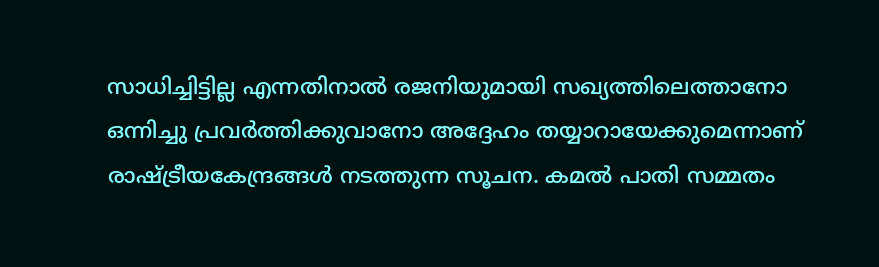സാധിച്ചിട്ടില്ല എന്നതിനാല്‍ രജനിയുമായി സഖ്യത്തിലെത്താനോ ഒന്നിച്ചു പ്രവര്‍ത്തിക്കുവാനോ അദ്ദേഹം തയ്യാറായേക്കുമെന്നാണ് രാഷ്ട്രീയകേന്ദ്രങ്ങള്‍ നടത്തുന്ന സൂചന. കമല്‍ പാതി സമ്മതം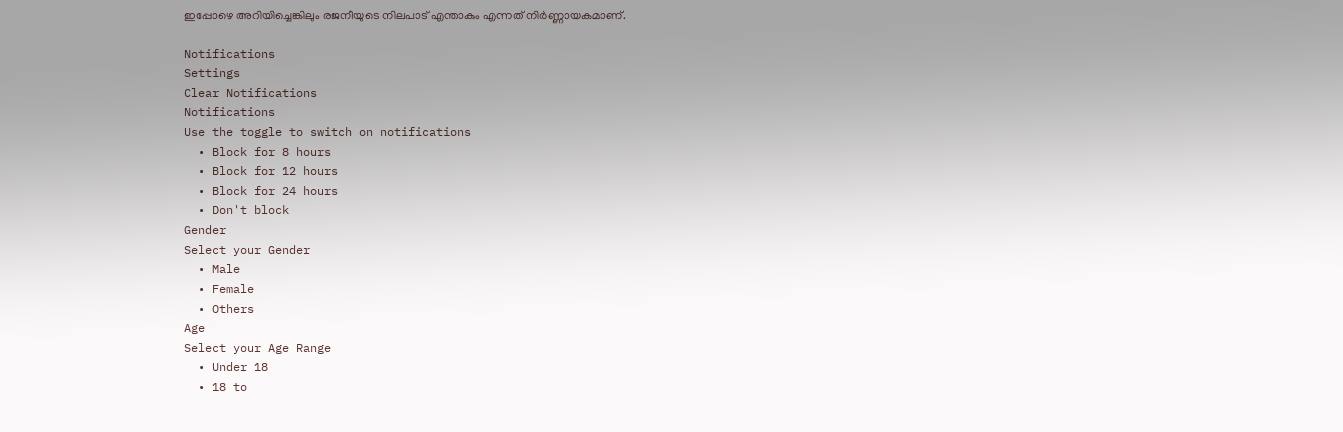ഇപ്പോഴെ അറിയിച്ചെങ്കിലും രജനീയുടെ നിലപാട് എന്താകും എന്നത് നിര്‍ണ്ണായകമാണ്.

Notifications
Settings
Clear Notifications
Notifications
Use the toggle to switch on notifications
  • Block for 8 hours
  • Block for 12 hours
  • Block for 24 hours
  • Don't block
Gender
Select your Gender
  • Male
  • Female
  • Others
Age
Select your Age Range
  • Under 18
  • 18 to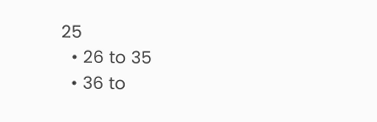25
  • 26 to 35
  • 36 to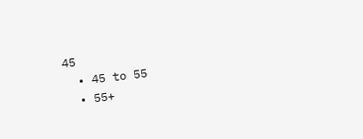45
  • 45 to 55
  • 55+